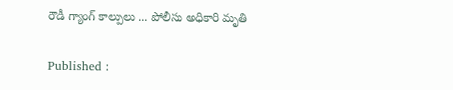రౌడీ గ్యాంగ్ కాల్పులు ... పోలీసు అధికారి మృతి

Published :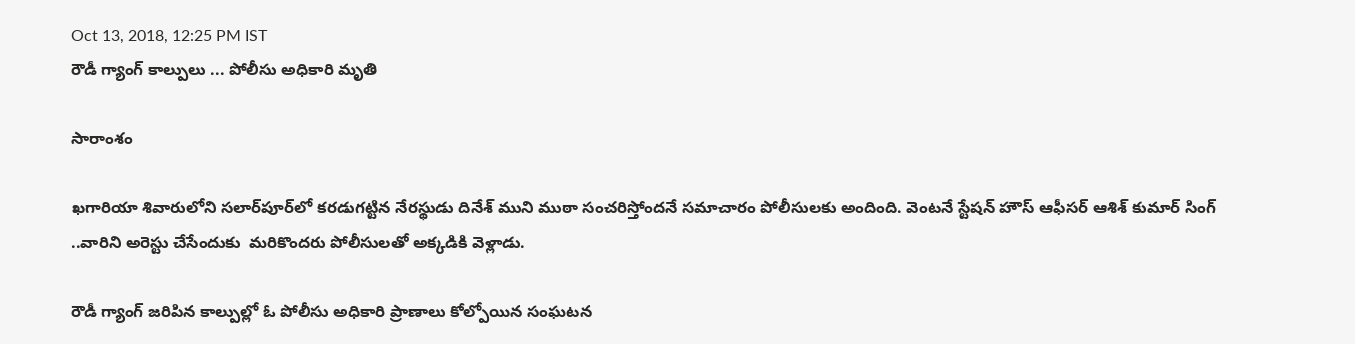Oct 13, 2018, 12:25 PM IST
రౌడీ గ్యాంగ్ కాల్పులు ... పోలీసు అధికారి మృతి

సారాంశం

ఖగారియా శివారులోని సలార్‌పూర్‌లో కరడుగట్టిన నేరస్థుడు దినేశ్‌ ముని ముఠా సంచరిస్తోందనే సమాచారం పోలీసులకు అందింది. వెంటనే స్టేషన్ హౌస్ ఆఫీసర్ ఆశిశ్ కుమార్ సింగ్ ..వారిని అరెస్టు చేసేందుకు  మరికొందరు పోలీసులతో అక్కడికి వెళ్లాడు.

రౌడీ గ్యాంగ్ జరిపిన కాల్పుల్లో ఓ పోలీసు అధికారి ప్రాణాలు కోల్పోయిన సంఘటన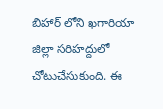బిహార్ లోని ఖగారియా జిల్లా సరిహద్దులో చోటుచేసుకుంది. ఈ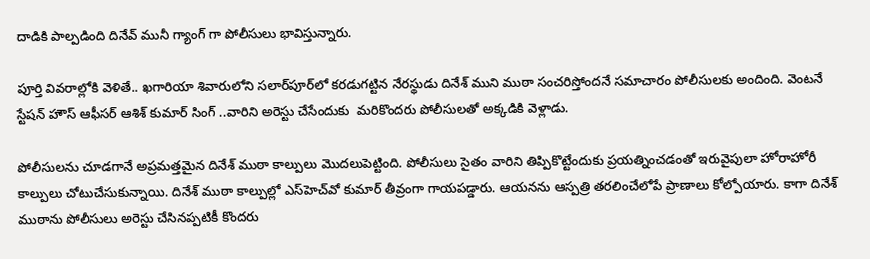దాడికి పాల్పడింది దినేవ్ మునీ గ్యాంగ్ గా పోలీసులు భావిస్తున్నారు.

పూర్తి వివరాల్లోకి వెళితే.. ఖగారియా శివారులోని సలార్‌పూర్‌లో కరడుగట్టిన నేరస్థుడు దినేశ్‌ ముని ముఠా సంచరిస్తోందనే సమాచారం పోలీసులకు అందింది. వెంటనే స్టేషన్ హౌస్ ఆఫీసర్ ఆశిశ్ కుమార్ సింగ్ ..వారిని అరెస్టు చేసేందుకు  మరికొందరు పోలీసులతో అక్కడికి వెళ్లాడు.

పోలీసులను చూడగానే అప్రమత్తమైన దినేశ్ ముఠా కాల్పులు మొదలుపెట్టింది. పోలీసులు సైతం వారిని తిప్పికొట్టేందుకు ప్రయత్నించడంతో ఇరువైపులా హోరాహోరీ కాల్పులు చోటుచేసుకున్నాయి. దినేశ్ ముఠా కాల్పుల్లో ఎస్‌హెచ్‌వో కుమార్ తీవ్రంగా గాయపడ్డారు. ఆయనను ఆస్పత్రి తరలించేలోపే ప్రాణాలు కోల్పోయారు. కాగా దినేశ్ ముఠాను పోలీసులు అరెస్టు చేసినప్పటికీ కొందరు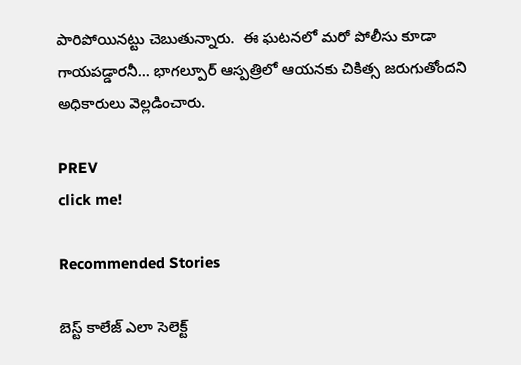పారిపోయినట్టు చెబుతున్నారు.  ఈ ఘటనలో మరో పోలీసు కూడా గాయపడ్డారనీ... భాగల్పూర్ ఆస్పత్రిలో ఆయనకు చికిత్స జరుగుతోందని అధికారులు వెల్లడించారు.

PREV
click me!

Recommended Stories

బెస్ట్ కాలేజ్ ఎలా సెలెక్ట్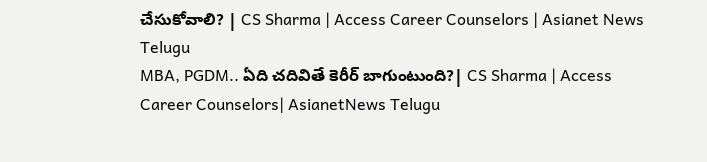చేసుకోవాలి? | CS Sharma | Access Career Counselors | Asianet News Telugu
MBA, PGDM.. ఏది చదివితే కెరీర్ బాగుంటుంది?| CS Sharma | Access Career Counselors| AsianetNews Telugu